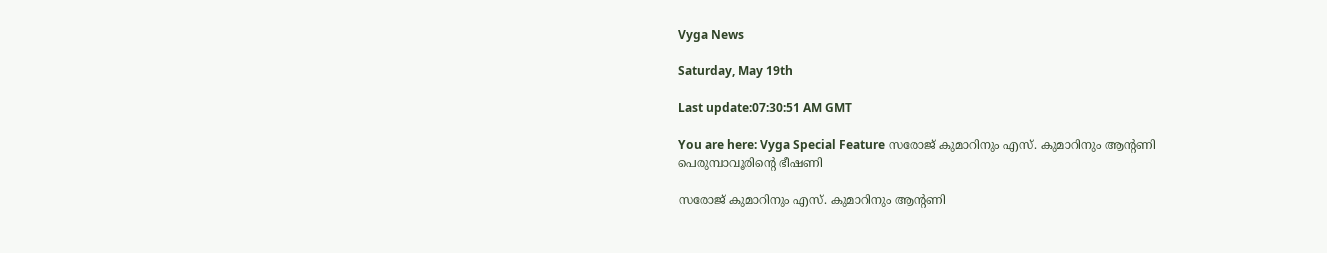Vyga News

Saturday, May 19th

Last update:07:30:51 AM GMT

You are here: Vyga Special Feature സരോജ് കുമാറിനും എസ്. കുമാറിനും ആന്റണി പെരുമ്പാവൂരിന്റെ ഭീഷണി

സരോജ് കുമാറിനും എസ്. കുമാറിനും ആന്റണി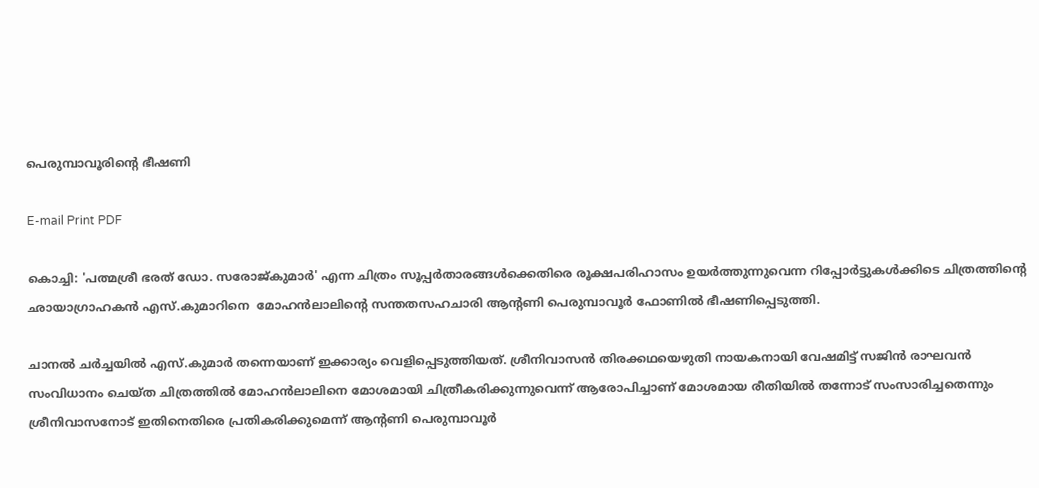പെരുമ്പാവൂരിന്റെ ഭീഷണി

E-mail Print PDF

കൊച്ചി: 'പത്മശ്രീ ഭരത് ഡോ. സരോജ്കുമാര്‍' എന്ന ചിത്രം സൂപ്പര്‍താരങ്ങള്‍ക്കെതിരെ രൂക്ഷപരിഹാസം ഉയര്‍ത്തുന്നുവെന്ന റിപ്പോര്‍ട്ടുകള്‍ക്കിടെ ചിത്രത്തിന്റെ ഛായാഗ്രാഹകന്‍ എസ്.കുമാറിനെ  മോഹന്‍ലാലിന്റെ സന്തതസഹചാരി ആന്റണി പെരുമ്പാവൂര്‍ ഫോണില്‍ ഭീഷണിപ്പെടുത്തി.

ചാനല്‍ ചര്‍ച്ചയില്‍ എസ്.കുമാര്‍ തന്നെയാണ് ഇക്കാര്യം വെളിപ്പെടുത്തിയത്. ശ്രീനിവാസന്‍ തിരക്കഥയെഴുതി നായകനായി വേഷമിട്ട് സജിന്‍ രാഘവന്‍ സംവിധാനം ചെയ്ത ചിത്രത്തില്‍ മോഹന്‍ലാലിനെ മോശമായി ചിത്രീകരിക്കുന്നുവെന്ന് ആരോപിച്ചാണ് മോശമായ രീതിയില്‍ തന്നോട് സംസാരിച്ചതെന്നും ശ്രീനിവാസനോട് ഇതിനെതിരെ പ്രതികരിക്കുമെന്ന് ആന്റണി പെരുമ്പാവൂര്‍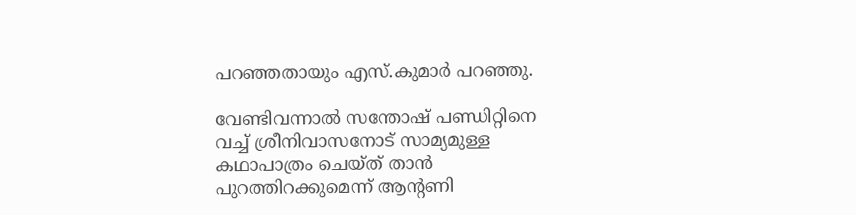പറഞ്ഞതായും എസ്.കുമാര്‍ പറഞ്ഞു.

വേണ്ടിവന്നാല്‍ സന്തോഷ് പണ്ഡിറ്റിനെ വച്ച് ശ്രീനിവാസനോട് സാമ്യമുള്ള കഥാപാത്രം ചെയ്ത് താന്‍ പുറത്തിറക്കുമെന്ന് ആന്റണി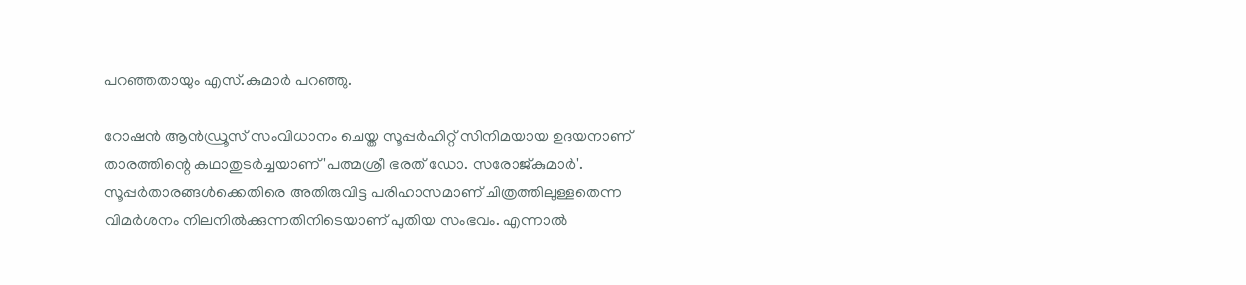പറഞ്ഞതായും എസ്.കുമാര്‍ പറഞ്ഞു.

റോഷന്‍ ആന്‍ഡ്രൂസ് സംവിധാനം ചെയ്ത സൂപ്പര്‍ഹിറ്റ് സിനിമയായ ഉദയനാണ് താരത്തിന്റെ കഥാതുടര്‍ച്ചയാണ് 'പത്മശ്രീ ഭരത് ഡോ. സരോജ്കുമാര്‍'. സൂപ്പര്‍താരങ്ങള്‍ക്കെതിരെ അതിരുവിട്ട പരിഹാസമാണ് ചിത്രത്തിലുള്ളതെന്ന വിമര്‍ശനം നിലനില്‍ക്കുന്നതിനിടെയാണ് പുതിയ സംഭവം. എന്നാല്‍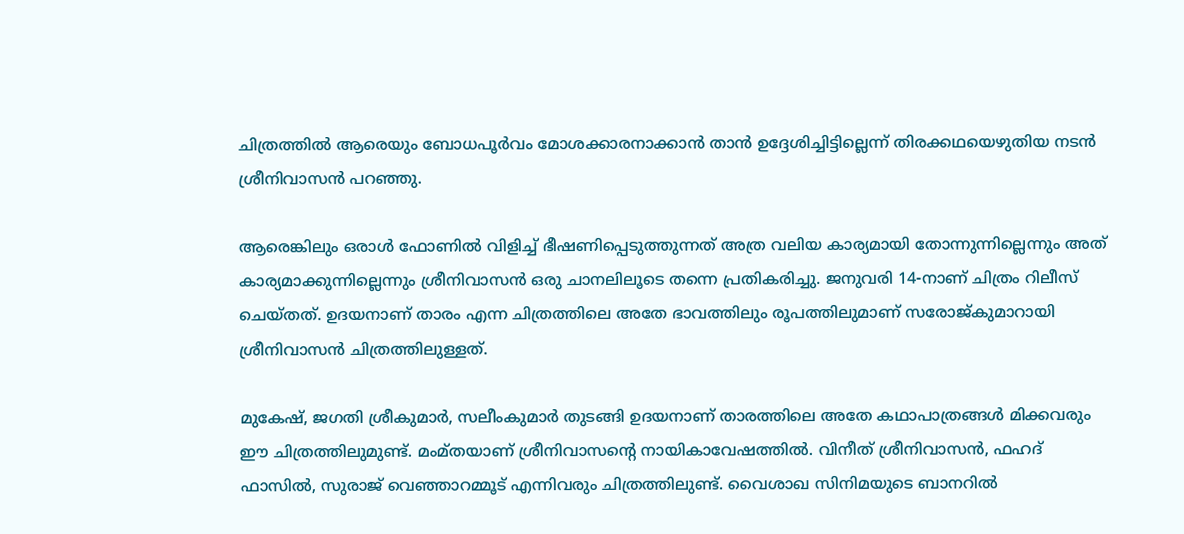ചിത്രത്തില്‍ ആരെയും ബോധപൂര്‍വം മോശക്കാരനാക്കാന്‍ താന്‍ ഉദ്ദേശിച്ചിട്ടില്ലെന്ന് തിരക്കഥയെഴുതിയ നടന്‍ ശ്രീനിവാസന്‍ പറഞ്ഞു.

ആരെങ്കിലും ഒരാള്‍ ഫോണില്‍ വിളിച്ച് ഭീഷണിപ്പെടുത്തുന്നത് അത്ര വലിയ കാര്യമായി തോന്നുന്നില്ലെന്നും അത് കാര്യമാക്കുന്നില്ലെന്നും ശ്രീനിവാസന്‍ ഒരു ചാനലിലൂടെ തന്നെ പ്രതികരിച്ചു. ജനുവരി 14-നാണ് ചിത്രം റിലീസ് ചെയ്തത്. ഉദയനാണ് താരം എന്ന ചിത്രത്തിലെ അതേ ഭാവത്തിലും രൂപത്തിലുമാണ് സരോജ്കുമാറായി ശ്രീനിവാസന്‍ ചിത്രത്തിലുള്ളത്.

മുകേഷ്, ജഗതി ശ്രീകുമാര്‍, സലീംകുമാര്‍ തുടങ്ങി ഉദയനാണ് താരത്തിലെ അതേ കഥാപാത്രങ്ങള്‍ മിക്കവരും ഈ ചിത്രത്തിലുമുണ്ട്. മംമ്തയാണ് ശ്രീനിവാസന്റെ നായികാവേഷത്തില്‍. വിനീത് ശ്രീനിവാസന്‍, ഫഹദ് ഫാസില്‍, സുരാജ് വെഞ്ഞാറമ്മൂട് എന്നിവരും ചിത്രത്തിലുണ്ട്. വൈശാഖ സിനിമയുടെ ബാനറില്‍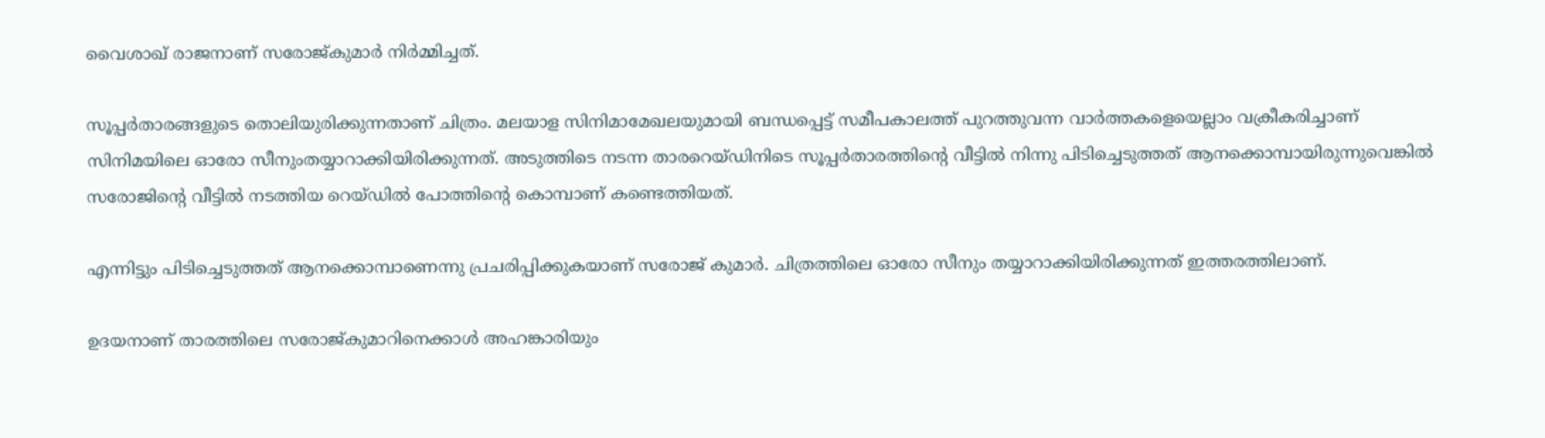വൈശാഖ് രാജനാണ് സരോജ്കുമാര്‍ നിര്‍മ്മിച്ചത്.

സൂപ്പര്‍താരങ്ങളുടെ തൊലിയുരിക്കുന്നതാണ് ചിത്രം. മലയാള സിനിമാമേഖലയുമായി ബന്ധപ്പെട്ട് സമീപകാലത്ത് പുറത്തുവന്ന വാര്‍ത്തകളെയെല്ലാം വക്രീകരിച്ചാണ് സിനിമയിലെ ഓരോ സീനുംതയ്യാറാക്കിയിരിക്കുന്നത്. അടുത്തിടെ നടന്ന താരറെയ്ഡിനിടെ സൂപ്പര്‍താരത്തിന്റെ വീട്ടില്‍ നിന്നു പിടിച്ചെടുത്തത് ആനക്കൊമ്പായിരുന്നുവെങ്കില്‍ സരോജിന്റെ വീട്ടില്‍ നടത്തിയ റെയ്ഡില്‍ പോത്തിന്റെ കൊമ്പാണ് കണ്ടെത്തിയത്.

എന്നിട്ടും പിടിച്ചെടുത്തത് ആനക്കൊമ്പാണെന്നു പ്രചരിപ്പിക്കുകയാണ് സരോജ് കുമാര്‍. ചിത്രത്തിലെ ഓരോ സീനും തയ്യാറാക്കിയിരിക്കുന്നത് ഇത്തരത്തിലാണ്.

ഉദയനാണ് താരത്തിലെ സരോജ്കുമാറിനെക്കാള്‍ അഹങ്കാരിയും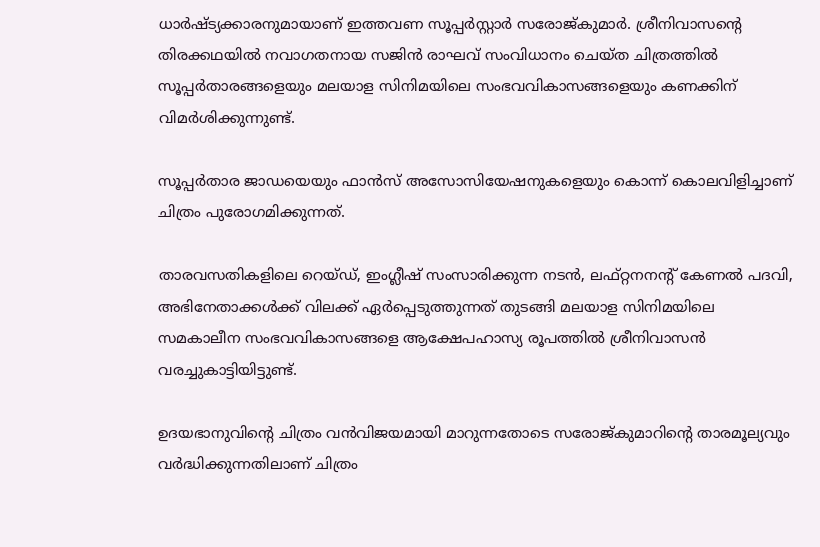ധാര്‍ഷ്ട്യക്കാരനുമായാണ് ഇത്തവണ സൂപ്പര്‍സ്റ്റാര്‍ സരോജ്കുമാര്‍. ശ്രീനിവാസന്റെ തിരക്കഥയില്‍ നവാഗതനായ സജിന്‍ രാഘവ് സംവിധാനം ചെയ്ത ചിത്രത്തില്‍ സൂപ്പര്‍താരങ്ങളെയും മലയാള സിനിമയിലെ സംഭവവികാസങ്ങളെയും കണക്കിന് വിമര്‍ശിക്കുന്നുണ്ട്.

സൂപ്പര്‍താര ജാഡയെയും ഫാന്‍സ് അസോസിയേഷനുകളെയും കൊന്ന് കൊലവിളിച്ചാണ് ചിത്രം പുരോഗമിക്കുന്നത്.

താരവസതികളിലെ റെയ്ഡ്, ഇംഗ്ലീഷ് സംസാരിക്കുന്ന നടന്‍, ലഫ്റ്റനനന്റ് കേണല്‍ പദവി, അഭിനേതാക്കള്‍ക്ക് വിലക്ക് ഏര്‍പ്പെടുത്തുന്നത് തുടങ്ങി മലയാള സിനിമയിലെ സമകാലീന സംഭവവികാസങ്ങളെ ആക്ഷേപഹാസ്യ രൂപത്തില്‍ ശ്രീനിവാസന്‍ വരച്ചുകാട്ടിയിട്ടുണ്ട്.

ഉദയഭാനുവിന്റെ ചിത്രം വന്‍വിജയമായി മാറുന്നതോടെ സരോജ്കുമാറിന്റെ താരമൂല്യവും വര്‍ദ്ധിക്കുന്നതിലാണ് ചിത്രം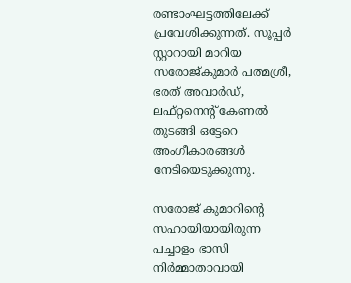രണ്ടാംഘട്ടത്തിലേക്ക് പ്രവേശിക്കുന്നത്. സൂപ്പര്‍ സ്റ്റാറായി മാറിയ സരോജ്കുമാര്‍ പത്മശ്രീ, ഭരത് അവാര്‍ഡ്, ലഫ്റ്റനെന്റ് കേണല്‍ തുടങ്ങി ഒട്ടേറെ അംഗീകാരങ്ങള്‍ നേടിയെടുക്കുന്നു.

സരോജ് കുമാറിന്റെ സഹായിയായിരുന്ന പച്ചാളം ഭാസി നിര്‍മ്മാതാവായി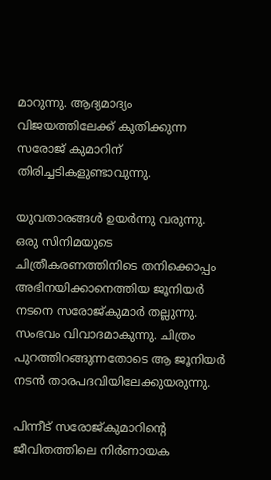മാറുന്നു. ആദ്യമാദ്യം വിജയത്തിലേക്ക് കുതിക്കുന്ന സരോജ് കുമാറിന് തിരിച്ചടികളുണ്ടാവുന്നു.

യുവതാരങ്ങള്‍ ഉയര്‍ന്നു വരുന്നു. ഒരു സിനിമയുടെ ചിത്രീകരണത്തിനിടെ തനിക്കൊപ്പം അഭിനയിക്കാനെത്തിയ ജൂനിയര്‍ നടനെ സരോജ്കുമാര്‍ തല്ലുന്നു. സംഭവം വിവാദമാകുന്നു. ചിത്രം പുറത്തിറങ്ങുന്നതോടെ ആ ജൂനിയര്‍ നടന്‍ താരപദവിയിലേക്കുയരുന്നു.

പിന്നീട് സരോജ്കുമാറിന്റെ ജീവിതത്തിലെ നിര്‍ണായക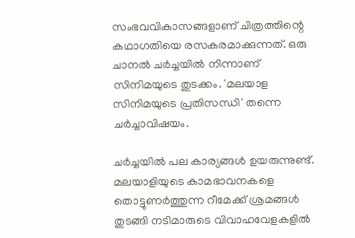സംഭവവികാസങ്ങളാണ് ചിത്രത്തിന്റെ കഥാഗതിയെ രസകരമാക്കുന്നത്. ഒരു ചാനല്‍ ചര്‍ച്ചയില്‍ നിന്നാണ് സിനിമയുടെ തുടക്കം. 'മലയാള സിനിമയുടെ പ്രതിസന്ധി' തന്നെ ചര്‍ച്ചാവിഷയം.

ചര്‍ച്ചയില്‍ പല കാര്യങ്ങള്‍ ഉയരുന്നുണ്ട്. മലയാളിയുടെ കാമഭാവനകളെ തൊട്ടുണര്‍ത്തുന്ന റീമേക്ക് ശ്രമങ്ങള്‍ തുടങ്ങി നടിമാരുടെ വിവാഹവേളകളില്‍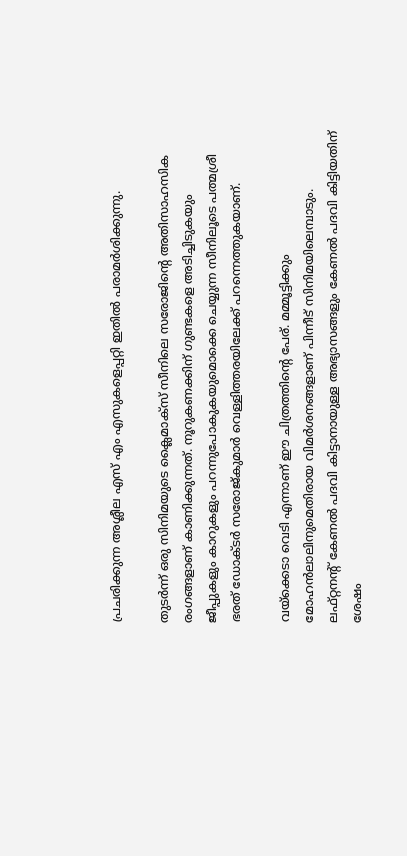പ്രചരിക്കുന്ന അശ്ലീല എസ് എം എസുകളെപ്പറ്റി ഇതില്‍ പരാമര്‍ശിക്കുന്നു.

തുടര്‍ന്ന് ഒരു സിനിമയുടെ ക്ലൈമാക്‌സ് സീനിലെ സരോജിന്റെ അതിസാഹസിക രംഗങ്ങളാണ് കാണിക്കുന്നത്. നൂറുകണക്കിന് ഗുണ്ടകളെ അടിച്ചിടുകയും ജീപ്പുകളും കാറുകളും പറന്നുപോകുകയുമൊക്കെ ചെയ്യുന്ന സീനിലൂടെ പത്മശ്രീ ഭരത് ഡോക്ടര്‍ സരോജ്കുമാര്‍ വെള്ളിത്തരയിലേക്ക് പറന്നെത്തുകയാണ്.

വയ്‌ക്കെടാ വെടി എന്നാണ് ഈ ചിത്രത്തിന്റെ പേര്. മമ്മൂട്ടിക്കും മോഹന്‍ലാലിനുമെതിരായ വിമര്‍ശനങ്ങളാണ് പിന്നീട് സിനിമയിലെമ്പാടും. ലഫ്റ്റനന്റ് കേണല്‍ പദവി കിട്ടാനായുള്ള അഭ്യാസങ്ങളും കേണല്‍ പദവി കിട്ടിയതിന് ശേഷം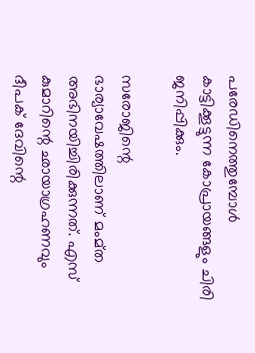പരേഡിനെത്തുമ്പോള്‍ കാട്ടിക്കൂട്ടുന്ന കോപ്രായങ്ങളും ചിരി ജനിപ്പിക്കും.

സരോജിന്റെ ഭാര്യാവേഷത്തിലാണ് മംമ്ത അഭിനയിച്ചിരിക്കുന്നത്. എസ് കുമാറിന്റെ ഛായാഗ്രഹണവും ദീപക് ദേവിന്റെ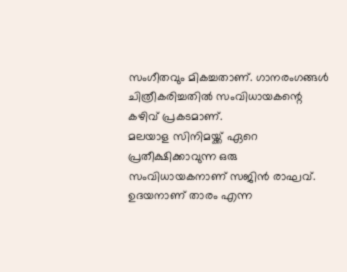സംഗീതവും മികച്ചതാണ്. ഗാനരംഗങ്ങള്‍ ചിത്രീകരിച്ചതില്‍ സംവിധായകന്റെ കഴിവ് പ്രകടമാണ്.
മലയാള സിനിമയ്ക്ക് ഏറെ പ്രതീക്ഷിക്കാവുന്ന ഒരു സംവിധായകനാണ് സജിന്‍ രാഘവ്. ഉദയനാണ് താരം എന്ന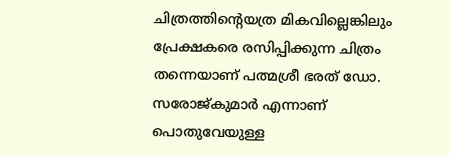ചിത്രത്തിന്റെയത്ര മികവില്ലെങ്കിലും പ്രേക്ഷകരെ രസിപ്പിക്കുന്ന ചിത്രം തന്നെയാണ് പത്മശ്രീ ഭരത് ഡോ. സരോജ്കുമാര്‍ എന്നാണ് പൊതുവേയുള്ള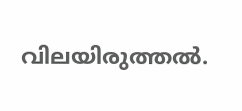വിലയിരുത്തല്‍.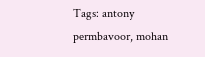Tags: antony permbavoor, mohan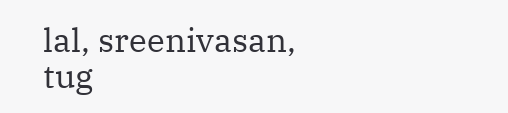lal, sreenivasan, tug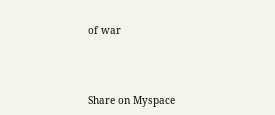of war




Share on Myspace